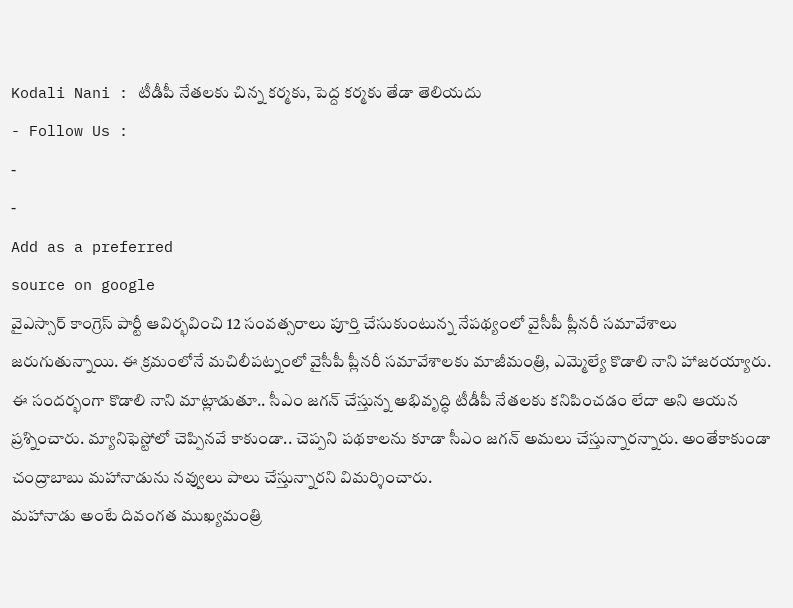Kodali Nani : టీడీపీ నేతలకు చిన్న కర్మకు, పెద్ద కర్మకు తేడా తెలియదు
- Follow Us :
-
-
Add as a preferred
source on google
వైఎస్సార్ కాంగ్రెస్ పార్టీ ఆవిర్భవించి 12 సంవత్సరాలు పూర్తి చేసుకుంటున్న నేపథ్యంలో వైసీపీ ప్లీనరీ సమావేశాలు జరుగుతున్నాయి. ఈ క్రమంలోనే మచిలీపట్నంలో వైసీపీ ప్లీనరీ సమావేశాలకు మాజీమంత్రి, ఎమ్మెల్యే కొడాలి నాని హాజరయ్యారు. ఈ సందర్భంగా కొడాలి నాని మాట్లాడుతూ.. సీఎం జగన్ చేస్తున్న అభివృద్ధి టీడీపీ నేతలకు కనిపించడం లేదా అని ఆయన ప్రశ్నించారు. మ్యానిఫెస్టోలో చెప్పినవే కాకుండా.. చెప్పని పథకాలను కూడా సీఎం జగన్ అమలు చేస్తున్నారన్నారు. అంతేకాకుండా చంద్రాబాబు మహానాడును నవ్వులు పాలు చేస్తున్నారని విమర్శించారు.
మహానాడు అంటే దివంగత ముఖ్యమంత్రి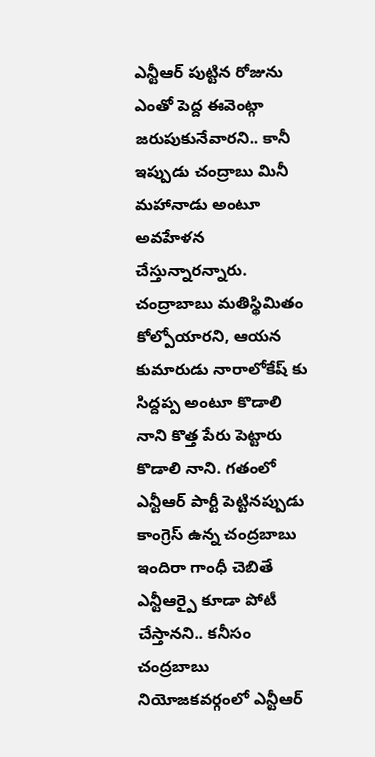ఎన్టీఆర్ పుట్టిన రోజును ఎంతో పెద్ద ఈవెంట్గా జరుపుకునేవారని.. కానీ ఇప్పుడు చంద్రాబు మినీ మహానాడు అంటూ అవహేళన చేస్తున్నారన్నారు. చంద్రాబాబు మతిస్థిమితం కోల్పోయారని, ఆయన కుమారుడు నారాలోకేష్ కు సిద్దప్ప అంటూ కొడాలి నాని కొత్త పేరు పెట్టారు కొడాలి నాని. గతంలో ఎన్టీఆర్ పార్టీ పెట్టినప్పుడు కాంగ్రెస్ ఉన్న చంద్రబాబు ఇందిరా గాంధీ చెబితే ఎన్టీఆర్పై కూడా పోటీ చేస్తానని.. కనీసం చంద్రబాబు నియోజకవర్గంలో ఎన్టీఆర్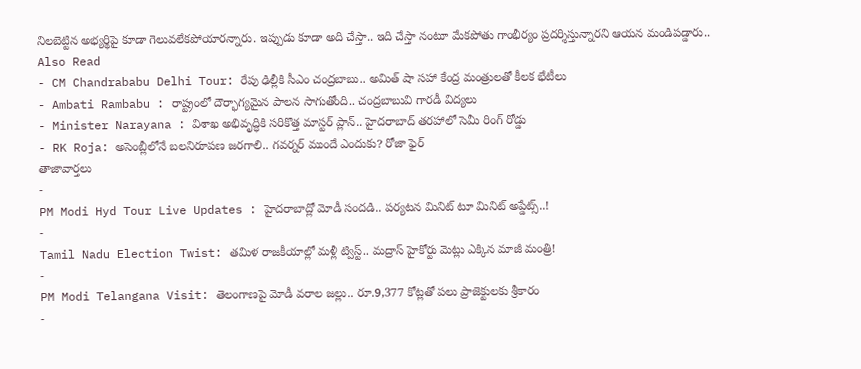నిలబెట్టిన అభ్యర్థిపై కూడా గెలువలేకపోయారన్నారు. ఇప్పుడు కూడా అది చేస్తా.. ఇది చేస్తా నంటూ మేకపోతు గాంభీర్యం ప్రదర్శిస్తున్నారని ఆయన మండిపడ్డారు..
Also Read
- CM Chandrababu Delhi Tour: రేపు ఢిల్లీకి సీఎం చంద్రబాబు.. అమిత్ షా సహా కేంద్ర మంత్రులతో కీలక భేటీలు
- Ambati Rambabu : రాష్ట్రంలో దౌర్భాగ్యమైన పాలన సాగుతోంది.. చంద్రబాబువి గారడీ విద్యలు
- Minister Narayana : విశాఖ అభివృద్ధికి సరికొత్త మాస్టర్ ప్లాన్.. హైదరాబాద్ తరహాలో సెమీ రింగ్ రోడ్డు
- RK Roja: అసెంబ్లీలోనే బలనిరూపణ జరగాలి.. గవర్నర్ ముందే ఎందుకు? రోజా ఫైర్
తాజావార్తలు
-
PM Modi Hyd Tour Live Updates : హైదరాబాద్లో మోడీ సందడి.. పర్యటన మినిట్ టూ మినిట్ అప్డేట్స్..!
-
Tamil Nadu Election Twist: తమిళ రాజకీయాల్లో మళ్లీ ట్విస్ట్.. మద్రాస్ హైకోర్టు మెట్లు ఎక్కిన మాజీ మంత్రి!
-
PM Modi Telangana Visit: తెలంగాణపై మోడీ వరాల జల్లు.. రూ.9,377 కోట్లతో పలు ప్రాజెక్టులకు శ్రీకారం
-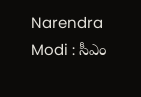Narendra Modi : సీఎం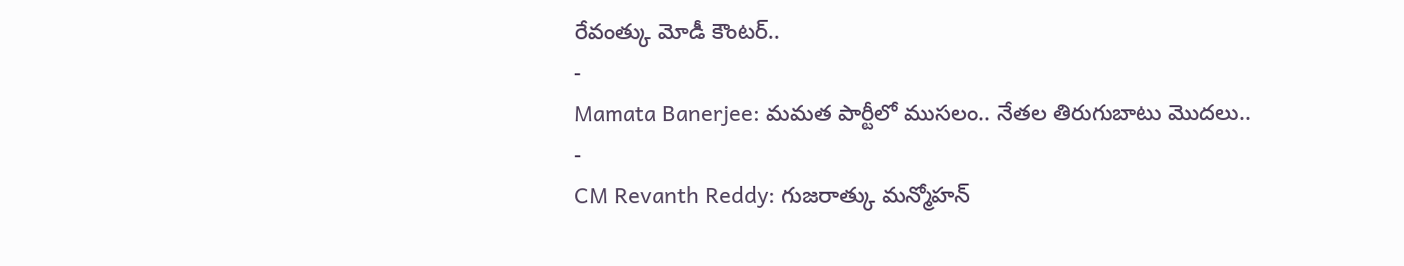రేవంత్కు మోడీ కౌంటర్..
-
Mamata Banerjee: మమత పార్టీలో ముసలం.. నేతల తిరుగుబాటు మొదలు..
-
CM Revanth Reddy: గుజరాత్కు మన్మోహన్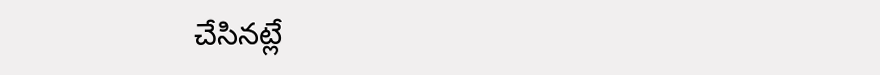చేసినట్లే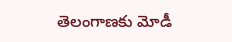తెలంగాణకు మోడీ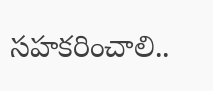సహకరించాలి..